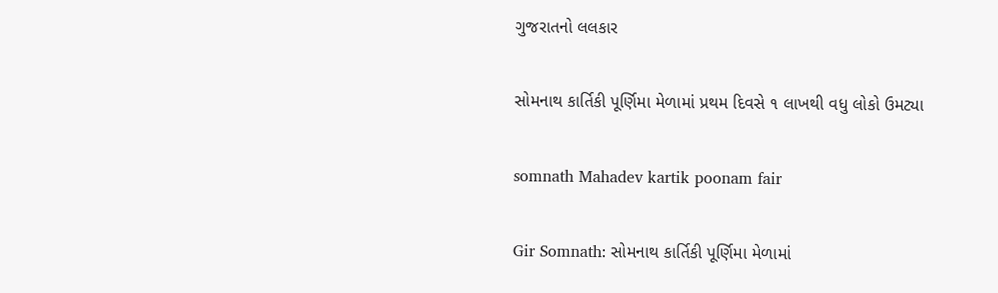ગુજરાતનો લલકાર

સોમનાથ કાર્તિકી પૂર્ણિમા મેળામાં પ્રથમ દિવસે ૧ લાખથી વધુ લોકો ઉમટ્યા

somnath Mahadev kartik poonam fair

Gir Somnath: સોમનાથ કાર્તિકી પૂર્ણિમા મેળામાં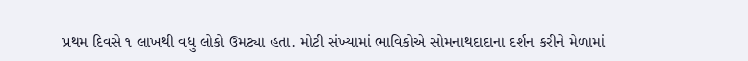પ્રથમ દિવસે ૧ લાખથી વધુ લોકો ઉમટ્યા હતા. મોટી સંખ્યામાં ભાવિકોએ સોમનાથદાદાના દર્શન કરીને મેળામાં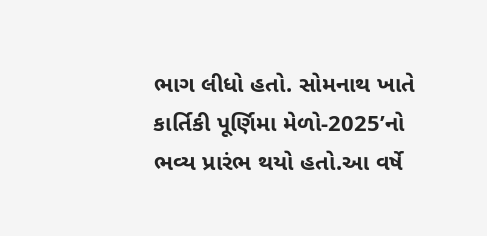ભાગ લીધો હતો. સોમનાથ ખાતે કાર્તિકી પૂર્ણિમા મેળો-2025’નો ભવ્ય પ્રારંભ થયો હતો.આ વર્ષે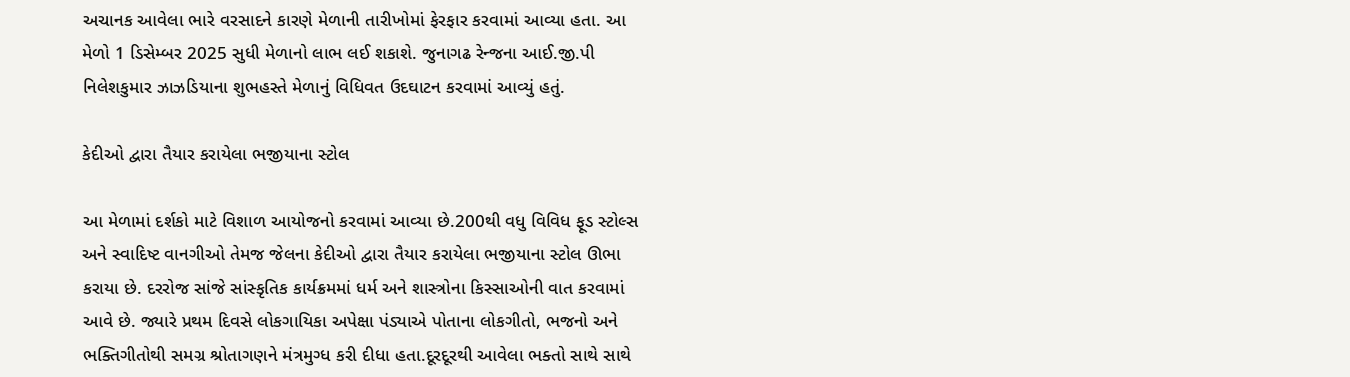અચાનક આવેલા ભારે વરસાદને કારણે મેળાની તારીખોમાં ફેરફાર કરવામાં આવ્યા હતા. આ મેળો 1 ડિસેમ્બર 2025 સુધી મેળાનો લાભ લઈ શકાશે. જુનાગઢ રેન્જના આઈ.જી.પી નિલેશકુમાર ઝાઝડિયાના શુભહસ્તે મેળાનું વિધિવત ઉદઘાટન કરવામાં આવ્યું હતું.

કેદીઓ દ્વારા તૈયાર કરાયેલા ભજીયાના સ્ટોલ

આ મેળામાં દર્શકો માટે વિશાળ આયોજનો કરવામાં આવ્યા છે.200થી વધુ વિવિધ ફૂડ સ્ટોલ્સ અને સ્વાદિષ્ટ વાનગીઓ તેમજ જેલના કેદીઓ દ્વારા તૈયાર કરાયેલા ભજીયાના સ્ટોલ ઊભા કરાયા છે. દરરોજ સાંજે સાંસ્કૃતિક કાર્યક્રમમાં ધર્મ અને શાસ્ત્રોના કિસ્સાઓની વાત કરવામાં આવે છે. જ્યારે પ્રથમ દિવસે લોકગાયિકા અપેક્ષા પંડ્યાએ પોતાના લોકગીતો, ભજનો અને ભક્તિગીતોથી સમગ્ર શ્રોતાગણને મંત્રમુગ્ધ કરી દીધા હતા.દૂરદૂરથી આવેલા ભક્તો સાથે સાથે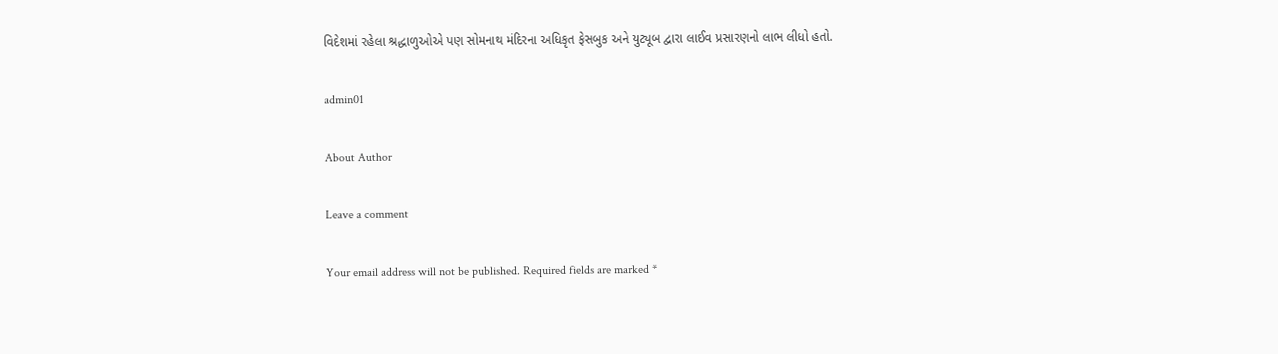વિદેશમાં રહેલા શ્રદ્ધાળુઓએ પણ સોમનાથ મંદિરના અધિકૃત ફેસબુક અને યુટ્યૂબ દ્વારા લાઈવ પ્રસારણનો લાભ લીધો હતો.

admin01

About Author

Leave a comment

Your email address will not be published. Required fields are marked *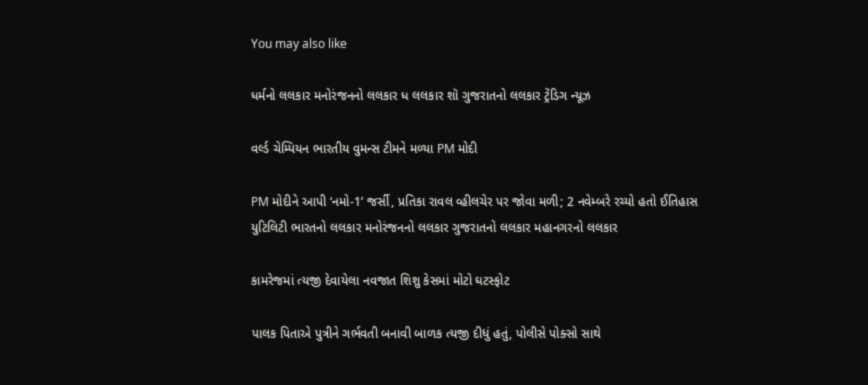You may also like

ધર્મનો લલકાર મનોરંજનનો લલકાર ધ લલકાર શૉ ગુજરાતનો લલકાર ટ્રેંડિગ ન્યૂઝ

વર્લ્ડ ચેમ્પિયન ભારતીય વુમન્સ ટીમને મળ્યા PM મોદી

PM મોદીને આપી ‘નમો-1’ જર્સી, પ્રતિકા રાવલ વ્હીલચેર પર જોવા મળી; 2 નવેમ્બરે રચ્યો હતો ઈતિહાસ
યુટિલિટી ભારતનો લલકાર મનોરંજનનો લલકાર ગુજરાતનો લલકાર મહાનગરનો લલકાર

કામરેજમાં ત્યજી દેવાયેલા નવજાત શિશુ કેસમાં મોટો ઘટસ્ફોટ

પાલક પિતાએ પુત્રીને ગર્ભવતી બનાવી બાળક ત્યજી દીધું હતું, પોલીસે પોક્સો સાથે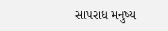સાપરાધ મનુષ્ય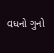વધનો ગુનો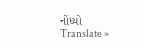નોંધ્યો
Translate »